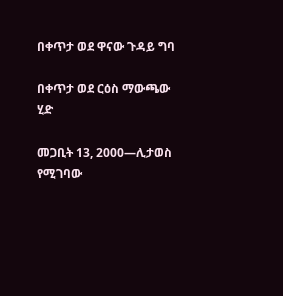በቀጥታ ወደ ዋናው ጉዳይ ግባ

በቀጥታ ወደ ርዕስ ማውጫው ሂድ

መጋቢት 13, 2000—ሊታወስ የሚገባው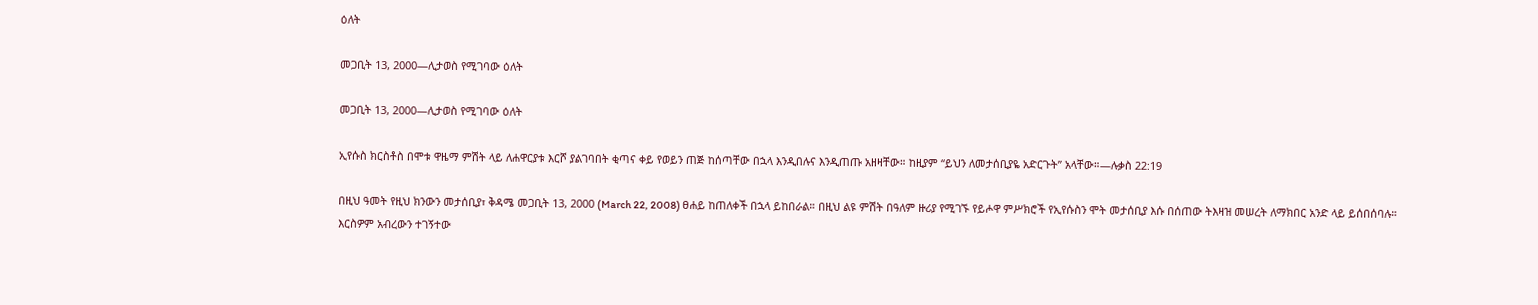ዕለት

መጋቢት 13, 2000—ሊታወስ የሚገባው ዕለት

መጋቢት 13, 2000—ሊታወስ የሚገባው ዕለት

ኢየሱስ ክርስቶስ በሞቱ ዋዜማ ምሽት ላይ ለሐዋርያቱ እርሾ ያልገባበት ቂጣና ቀይ የወይን ጠጅ ከሰጣቸው በኋላ እንዲበሉና እንዲጠጡ አዘዛቸው። ከዚያም “ይህን ለመታሰቢያዬ አድርጉት” አላቸው።—ሉቃስ 22:19

በዚህ ዓመት የዚህ ክንውን መታሰቢያ፣ ቅዳሜ መጋቢት 13, 2000 (March 22, 2008) ፀሐይ ከጠለቀች በኋላ ይከበራል። በዚህ ልዩ ምሽት በዓለም ዙሪያ የሚገኙ የይሖዋ ምሥክሮች የኢየሱስን ሞት መታሰቢያ እሱ በሰጠው ትእዛዝ መሠረት ለማክበር አንድ ላይ ይሰበሰባሉ። እርስዎም አብረውን ተገኝተው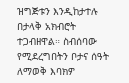ዝግጅቱን እንዲከታተሉ በታላቅ አክብሮት ተጋብዘዋል። ስብሰባው የሚደረግበትን ቦታና ሰዓት ለማወቅ እባክዎ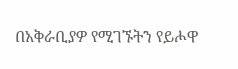በአቅራቢያዎ የሚገኙትን የይሖዋ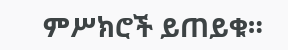ምሥክሮች ይጠይቁ።